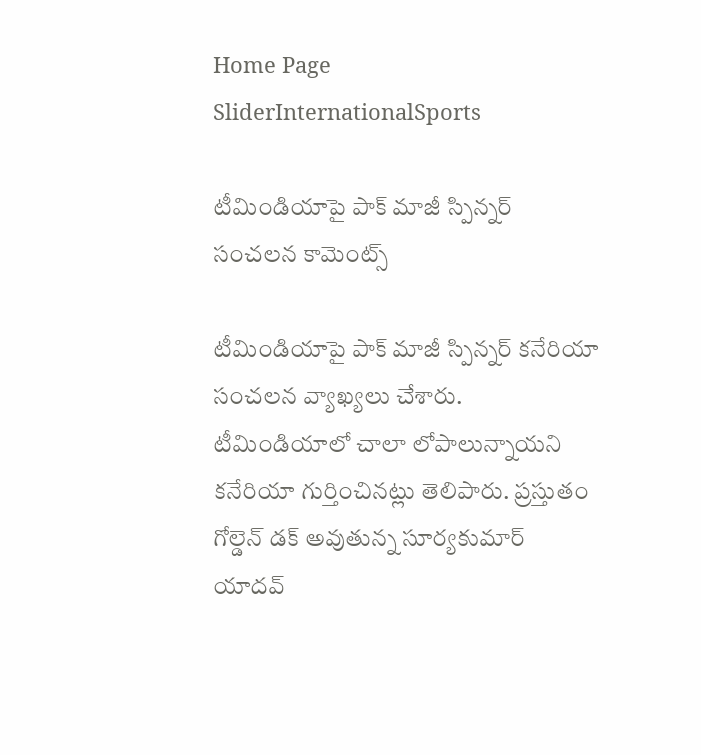Home Page SliderInternationalSports

టీమిండియాపై పాక్ మాజీ స్పిన్నర్ సంచలన కామెంట్స్

టీమిండియాపై పాక్ మాజీ స్పిన్నర్ కనేరియా  సంచలన వ్యాఖ్యలు చేశారు. టీమిండియాలో చాలా లోపాలున్నాయని కనేరియా గుర్తించినట్లు తెలిపారు. ప్రస్తుతం గోల్డెన్ డక్ అవుతున్న సూర్యకుమార్ యాదవ్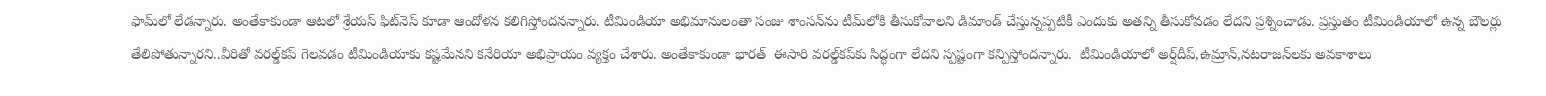ఫామ్‌లో లేడన్నారు. అంతేకాకుండా ఆటలో శ్రేయస్ ఫిట్‌నెస్ కూడా ఆందోళన కలిగిస్తోందనన్నారు. టీమిండియా అభిమానులంతా సంజు శాంసన్‌ను టీమ్‌లోకి తీసుకోవాలని డిమాండ్ చేస్తున్నప్పటికీ ఎందుకు అతన్ని తీసుకోవడం లేదని ప్రశ్నించాడు. ప్రస్తుతం టీమిండియాలో ఉన్న బౌలర్లు తేలిపోతున్నారని..వీరితో వరల్డ్‌కప్ గెలవడం టీమిండియాకు కష్టమేనని కనేరియా అభిప్రాయం వ్యక్తం చేశారు. అంతేకాకుండా భారత్  ఈసారి వరల్డ్‌కప్‌కు సిద్ధంగా లేదని స్పష్టంగా కన్పిస్తోందన్నారు.  టీమిండియాలో అర్ష్‌దీప్,ఉమ్రాన్,నటరాజన్‌లకు అవకాశాలు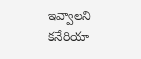ఇవ్వాలని కనేరియా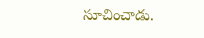సూచించాడు.